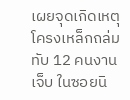เผยจุดเกิดเหตุโครงเหล็กถล่มทับ 12 คนงานเจ็บ ในซอยนิ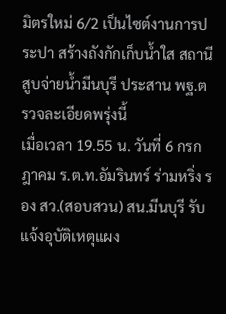มิตรใหม่ 6/2 เป็นไซต์งานการประปา สร้างถังกักเก็บน้ำใส สถานีสูบจ่ายน้ำมีนบุรี ประสาน พฐ.ตรวจละเอียดพรุ่งนี้
เมื่อเวลา 19.55 น. วันที่ 6 กรกฎาคม ร.ต.ท.อัมรินทร์ ร่ามหริ่ง รอง สว.(สอบสวน) สน.มีนบุรี รับแจ้งอุบัติเหตุแผง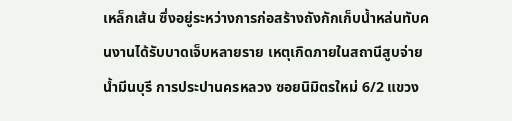เหล็กเส้น ซึ่งอยู่ระหว่างการก่อสร้างถังกักเก็บน้ำหล่นทับคนงานได้รับบาดเจ็บหลายราย เหตุเกิดภายในสถานีสูบจ่ายน้ำมีนบุรี การประปานครหลวง ซอยนิมิตรใหม่ 6/2 แขวง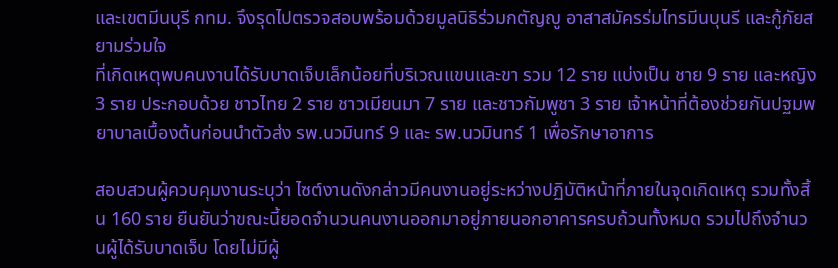และเขตมีนบุรี กทม. จึงรุดไปตรวจสอบพร้อมด้วยมูลนิธิร่วมกตัญญู อาสาสมัครร่มไทรมีนบุนรี และกู้ภัยสยามร่วมใจ
ที่เกิดเหตุพบคนงานได้รับบาดเจ็บเล็กน้อยที่บริเวณแขนและขา รวม 12 ราย แบ่งเป็น ชาย 9 ราย และหญิง 3 ราย ประกอบด้วย ชาวไทย 2 ราย ชาวเมียนมา 7 ราย และชาวกัมพูชา 3 ราย เจ้าหน้าที่ต้องช่วยกันปฐมพยาบาลเบื้องต้นก่อนนำตัวส่ง รพ.นวมินทร์ 9 และ รพ.นวมินทร์ 1 เพื่อรักษาอาการ

สอบสวนผู้ควบคุมงานระบุว่า ไซต์งานดังกล่าวมีคนงานอยู่ระหว่างปฏิบัติหน้าที่ภายในจุดเกิดเหตุ รวมทั้งสิ้น 160 ราย ยืนยันว่าขณะนี้ยอดจำนวนคนงานออกมาอยู่ภายนอกอาคารครบถ้วนทั้งหมด รวมไปถึงจำนวนผู้ได้รับบาดเจ็บ โดยไม่มีผู้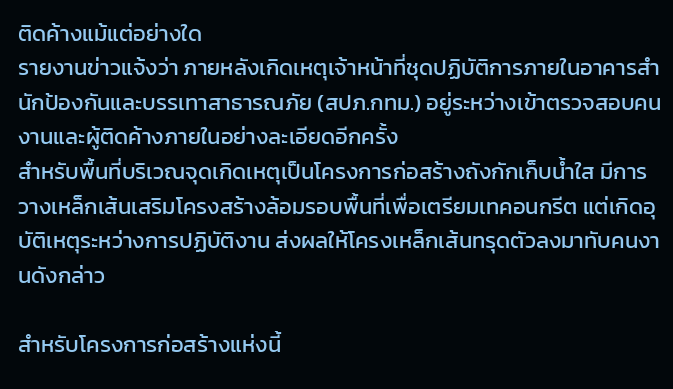ติดค้างแม้แต่อย่างใด
รายงานข่าวแจ้งว่า ภายหลังเกิดเหตุเจ้าหน้าที่ชุดปฏิบัติการภายในอาคารสำนักป้องกันและบรรเทาสาธารณภัย (สปภ.กทม.) อยู่ระหว่างเข้าตรวจสอบคนงานและผู้ติดค้างภายในอย่างละเอียดอีกครั้ง
สำหรับพื้นที่บริเวณจุดเกิดเหตุเป็นโครงการก่อสร้างถังกักเก็บน้ำใส มีการวางเหล็กเส้นเสริมโครงสร้างล้อมรอบพื้นที่เพื่อเตรียมเทคอนกรีต แต่เกิดอุบัติเหตุระหว่างการปฏิบัติงาน ส่งผลให้โครงเหล็กเส้นทรุดตัวลงมาทับคนงานดังกล่าว

สำหรับโครงการก่อสร้างแห่งนี้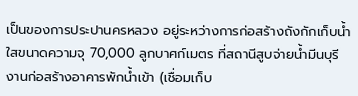เป็นของการประปานครหลวง อยู่ระหว่างการก่อสร้างถังกักเก็บน้ำใสขนาดความจุ 70,000 ลูกบาศก์เมตร ที่สถานีสูบจ่ายน้ำมีนบุรี งานก่อสร้างอาคารพักน้ำเข้า (เชื่อมเก็บ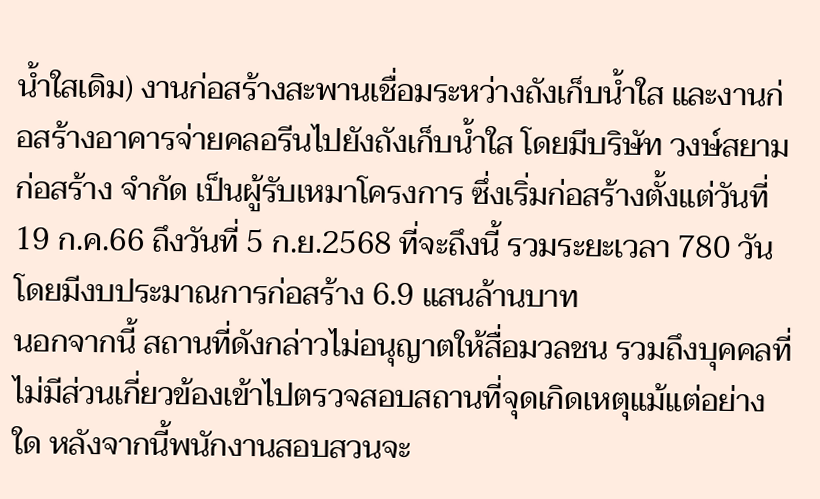น้ำใสเดิม) งานก่อสร้างสะพานเชื่อมระหว่างถังเก็บน้ำใส และงานก่อสร้างอาคารจ่ายคลอรีนไปยังถังเก็บน้ำใส โดยมีบริษัท วงษ์สยามก่อสร้าง จำกัด เป็นผู้รับเหมาโครงการ ซึ่งเริ่มก่อสร้างตั้งแต่วันที่ 19 ก.ค.66 ถึงวันที่ 5 ก.ย.2568 ที่จะถึงนี้ รวมระยะเวลา 780 วัน โดยมีงบประมาณการก่อสร้าง 6.9 แสนล้านบาท
นอกจากนี้ สถานที่ดังกล่าวไม่อนุญาตให้สื่อมวลชน รวมถึงบุคคลที่ไม่มีส่วนเกี่ยวข้องเข้าไปตรวจสอบสถานที่จุดเกิดเหตุแม้แต่อย่างใด หลังจากนี้พนักงานสอบสวนจะ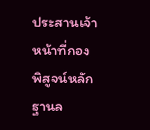ประสานเจ้าหน้าที่กองพิสูจน์หลักฐานล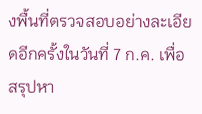งพื้นที่ตรวจสอบอย่างละเอียดอีกครั้งในวันที่ 7 ก.ค. เพื่อสรุปหา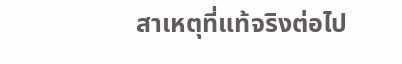สาเหตุที่แท้จริงต่อไป